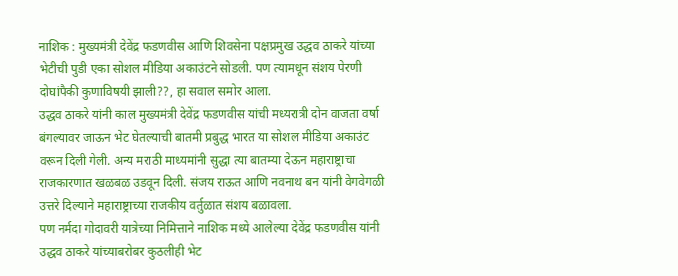नाशिक : मुख्यमंत्री देवेंद्र फडणवीस आणि शिवसेना पक्षप्रमुख उद्धव ठाकरे यांच्या भेटीची पुडी एका सोशल मीडिया अकाउंटने सोडली. पण त्यामधून संशय पेरणी दोघांपैकी कुणाविषयी झाली??, हा सवाल समोर आला.
उद्धव ठाकरे यांनी काल मुख्यमंत्री देवेंद्र फडणवीस यांची मध्यरात्री दोन वाजता वर्षा बंगल्यावर जाऊन भेट घेतल्याची बातमी प्रबुद्ध भारत या सोशल मीडिया अकाउंट वरून दिली गेली. अन्य मराठी माध्यमांनी सुद्धा त्या बातम्या देऊन महाराष्ट्राचा राजकारणात खळबळ उडवून दिली. संजय राऊत आणि नवनाथ बन यांनी वेगवेगळी उत्तरे दिल्याने महाराष्ट्राच्या राजकीय वर्तुळात संशय बळावला.
पण नर्मदा गोदावरी यात्रेच्या निमित्ताने नाशिक मध्ये आलेल्या देवेंद्र फडणवीस यांनी उद्धव ठाकरे यांच्याबरोबर कुठलीही भेट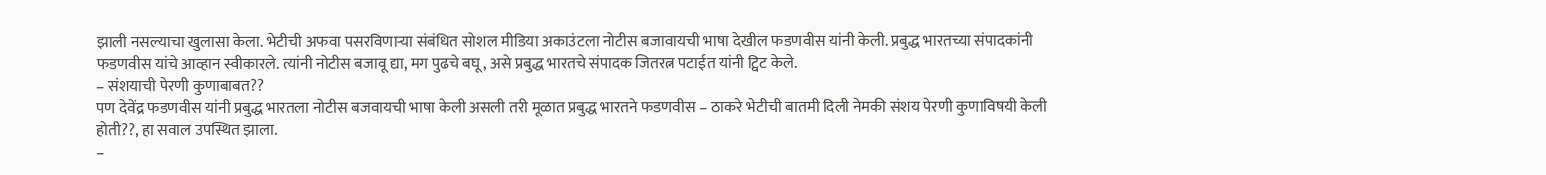झाली नसल्याचा खुलासा केला. भेटीची अफवा पसरविणाऱ्या संबंधित सोशल मीडिया अकाउंटला नोटीस बजावायची भाषा देखील फडणवीस यांनी केली. प्रबुद्ध भारतच्या संपादकांनी फडणवीस यांचे आव्हान स्वीकारले. त्यांनी नोटीस बजावू द्या, मग पुढचे बघू, असे प्रबुद्ध भारतचे संपादक जितरत्न पटाईत यांनी ट्विट केले.
– संशयाची पेरणी कुणाबाबत??
पण देवेंद्र फडणवीस यांनी प्रबुद्ध भारतला नोटीस बजवायची भाषा केली असली तरी मूळात प्रबुद्ध भारतने फडणवीस – ठाकरे भेटीची बातमी दिली नेमकी संशय पेरणी कुणाविषयी केली होती??, हा सवाल उपस्थित झाला.
–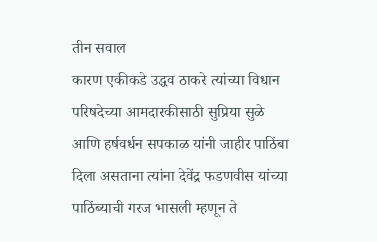तीन सवाल
कारण एकीकडे उद्धव ठाकरे त्यांच्या विधान परिषदेच्या आमदारकीसाठी सुप्रिया सुळे आणि हर्षवर्धन सपकाळ यांनी जाहीर पाठिंबा दिला असताना त्यांना देवेंद्र फडणवीस यांच्या पाठिंब्याची गरज भासली म्हणून ते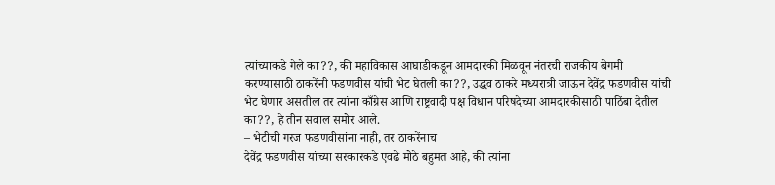त्यांच्याकडे गेले का??, की महाविकास आघाडीकडून आमदारकी मिळवून नंतरची राजकीय बेगमी करण्यासाठी ठाकरेंनी फडणवीस यांची भेट घेतली का??, उद्धव ठाकरे मध्यरात्री जाऊन देवेंद्र फडणवीस यांची भेट घेणार असतील तर त्यांना काँग्रेस आणि राष्ट्रवादी पक्ष विधान परिषदेच्या आमदारकीसाठी पाठिंबा देतील का??, हे तीन सवाल समोर आले.
– भेटीची गरज फडणवीसांना नाही, तर ठाकरेंनाच
देवेंद्र फडणवीस यांच्या सरकारकडे एवढे मोठे बहुमत आहे, की त्यांना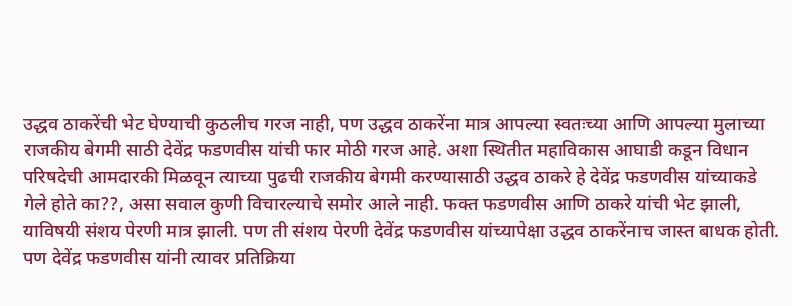उद्धव ठाकरेंची भेट घेण्याची कुठलीच गरज नाही, पण उद्धव ठाकरेंना मात्र आपल्या स्वतःच्या आणि आपल्या मुलाच्या राजकीय बेगमी साठी देवेंद्र फडणवीस यांची फार मोठी गरज आहे. अशा स्थितीत महाविकास आघाडी कडून विधान परिषदेची आमदारकी मिळवून त्याच्या पुढची राजकीय बेगमी करण्यासाठी उद्धव ठाकरे हे देवेंद्र फडणवीस यांच्याकडे गेले होते का??, असा सवाल कुणी विचारल्याचे समोर आले नाही. फक्त फडणवीस आणि ठाकरे यांची भेट झाली, याविषयी संशय पेरणी मात्र झाली. पण ती संशय पेरणी देवेंद्र फडणवीस यांच्यापेक्षा उद्धव ठाकरेंनाच जास्त बाधक होती. पण देवेंद्र फडणवीस यांनी त्यावर प्रतिक्रिया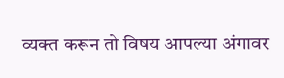व्यक्त करून तो विषय आपल्या अंगावर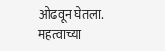ओढवून घेतला.
महत्वाच्या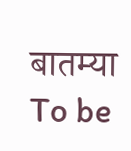बातम्या
To be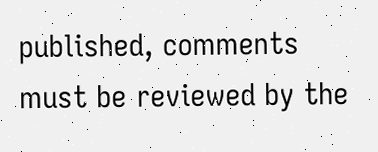published, comments must be reviewed by the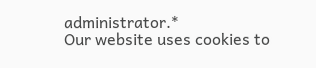administrator.*
Our website uses cookies to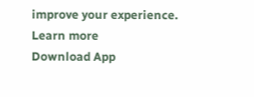improve your experience. Learn more
Download App